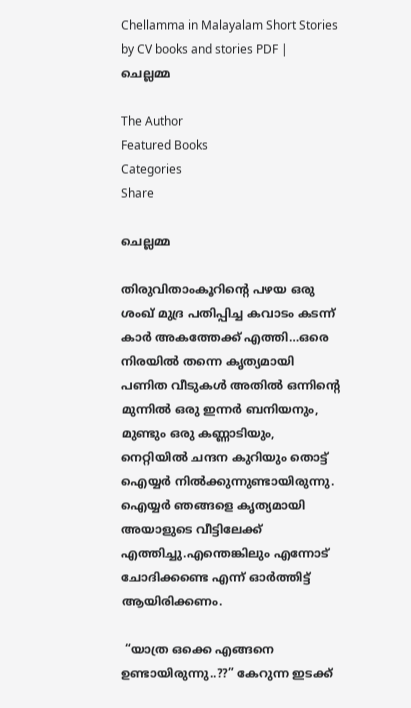Chellamma in Malayalam Short Stories by CV books and stories PDF | ചെല്ലമ്മ

The Author
Featured Books
Categories
Share

ചെല്ലമ്മ

തിരുവിതാംകൂറിൻ്റെ പഴയ ഒരു ശംഖ് മുദ്ര പതിപ്പിച്ച കവാടം കടന്ന് കാർ അകത്തേക്ക് എത്തി…ഒരെ നിരയിൽ തന്നെ കൃത്യമായി പണിത വീടുകൾ അതിൽ ഒന്നിൻ്റെ മുന്നിൽ ഒരു ഇന്നർ ബനിയനും, മുണ്ടും ഒരു കണ്ണാടിയും, നെറ്റിയിൽ ചന്ദന കുറിയും തൊട്ട് ഐയ്യർ നിൽക്കുന്നുണ്ടായിരുന്നു. ഐയ്യർ ഞങ്ങളെ കൃത്യമായി അയാളുടെ വീട്ടിലേക്ക് എത്തിച്ചു.എന്തെങ്കിലും എന്നോട് ചോദിക്കണ്ടെ എന്ന് ഓർത്തിട്ട് ആയിരിക്കണം.

 “യാത്ര ഒക്കെ എങ്ങനെ ഉണ്ടായിരുന്നു..??” കേറുന്ന ഇടക്ക്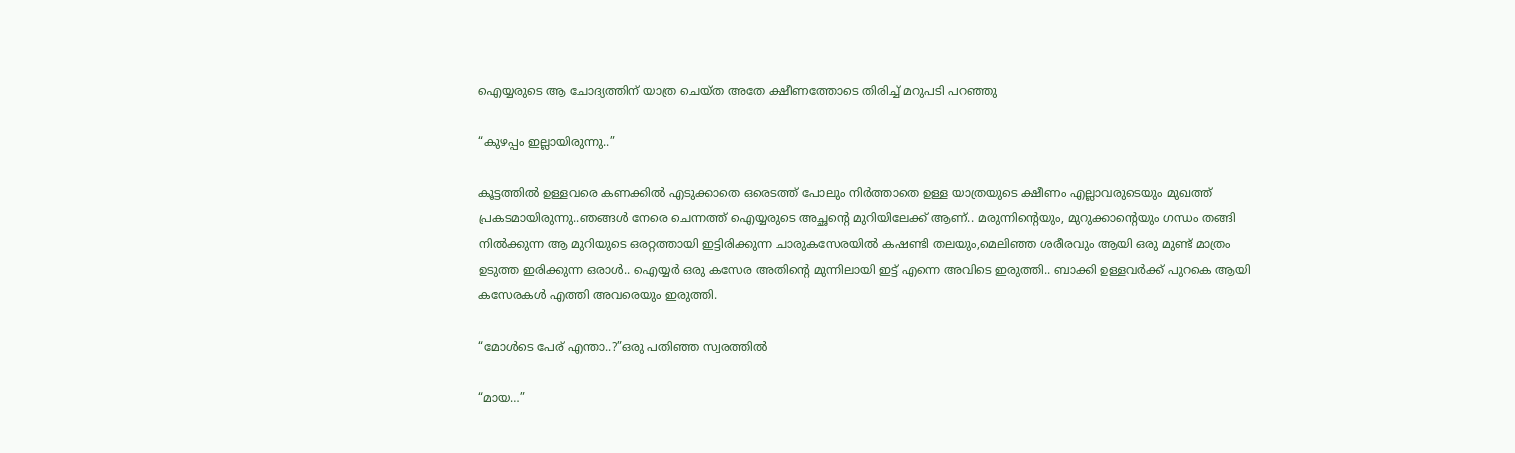ഐയ്യരുടെ ആ ചോദ്യത്തിന് യാത്ര ചെയ്ത അതേ ക്ഷീണത്തോടെ തിരിച്ച് മറുപടി പറഞ്ഞു

“കുഴപ്പം ഇല്ലായിരുന്നു..”

കൂട്ടത്തിൽ ഉള്ളവരെ കണക്കിൽ എടുക്കാതെ ഒരെടത്ത് പോലും നിർത്താതെ ഉള്ള യാത്രയുടെ ക്ഷീണം എല്ലാവരുടെയും മുഖത്ത് പ്രകടമായിരുന്നു..ഞങ്ങൾ നേരെ ചെന്നത്ത് ഐയ്യരുടെ അച്ഛൻ്റെ മുറിയിലേക്ക് ആണ്.. മരുന്നിൻ്റെയും, മുറുക്കാൻ്റെയും ഗന്ധം തങ്ങി നിൽക്കുന്ന ആ മുറിയുടെ ഒരറ്റത്തായി ഇട്ടിരിക്കുന്ന ചാരുകസേരയിൽ കഷണ്ടി തലയും,മെലിഞ്ഞ ശരീരവും ആയി ഒരു മുണ്ട് മാത്രം ഉടുത്ത ഇരിക്കുന്ന ഒരാൾ.. ഐയ്യർ ഒരു കസേര അതിൻ്റെ മുന്നിലായി ഇട്ട് എന്നെ അവിടെ ഇരുത്തി.. ബാക്കി ഉള്ളവർക്ക് പുറകെ ആയി കസേരകൾ എത്തി അവരെയും ഇരുത്തി.

“മോൾടെ പേര് എന്താ..?”ഒരു പതിഞ്ഞ സ്വരത്തിൽ

“മായ…”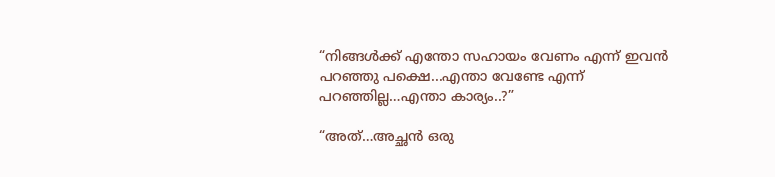“നിങ്ങൾക്ക് എന്തോ സഹായം വേണം എന്ന് ഇവൻ പറഞ്ഞു പക്ഷെ...എന്താ വേണ്ടേ എന്ന് പറഞ്ഞില്ല…എന്താ കാര്യം..?”

“അത്…അച്ഛൻ ഒരു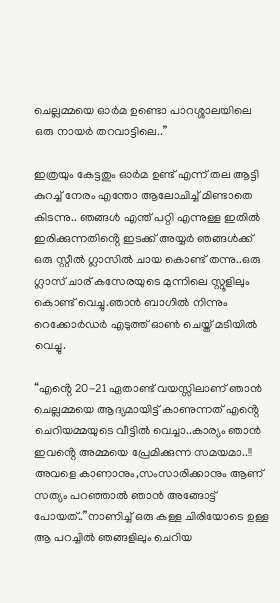ചെല്ലമ്മയെ ഓർമ ഉണ്ടൊ പാറശ്ശാലയിലെ ഒരു നായർ തറവാട്ടിലെ..”

ഇത്രയും കേട്ടതും ഓർമ ഉണ്ട് എന്ന് തല ആട്ടി കുറച്ച് നേരം എന്തോ ആലോചിച്ച് മിണ്ടാതെ കിടന്നു.. ഞങ്ങൾ എന്ത് പറ്റി എന്നുള്ള ഇതിൽ ഇരിക്കുന്നതിൻ്റെ ഇടക്ക് അയ്യർ ഞങ്ങൾക്ക് ഒരു സ്റ്റീൽ ഗ്ലാസിൽ ചായ കൊണ്ട് തന്നു..ഒരു ഗ്ലാസ് ചാര് കസേരയുടെ മുന്നിലെ സ്റ്റൂളിലും കൊണ്ട് വെച്ചു.ഞാൻ ബാഗിൽ നിന്നും റെക്കോർഡർ എടുത്ത് ഓൺ ചെയ്ത് മടിയിൽ വെച്ചു.

“എൻ്റെ 20-21 ഏതാണ്ട് വയസ്സിലാണ് ഞാൻ ചെല്ലമ്മയെ ആദ്യമായിട്ട് കാണുന്നത് എൻ്റെ ചെറിയമ്മയുടെ വീട്ടിൽ വെച്ചാ..കാര്യം ഞാൻ ഇവൻ്റെ അമ്മയെ പ്രേമിക്കുന്ന സമയമാ..!! അവളെ കാണാനും,സംസാരിക്കാനും ആണ് സത്യം പറഞ്ഞാൽ ഞാൻ അങ്ങോട്ട് പോയത്..”നാണിച്ച് ഒരു കള്ള ചിരിയോടെ ഉള്ള ആ പറച്ചിൽ ഞങ്ങളിലും ചെറിയ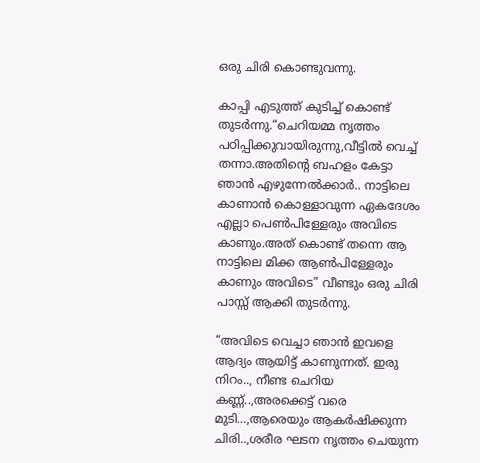ഒരു ചിരി കൊണ്ടുവന്നു.

കാപ്പി എടുത്ത് കുടിച്ച് കൊണ്ട് തുടർന്നു.“ചെറിയമ്മ നൃത്തം പഠിപ്പിക്കുവായിരുന്നു,വീട്ടിൽ വെച്ച് തന്നാ.അതിൻ്റെ ബഹളം കേട്ടാ ഞാൻ എഴുന്നേൽക്കാർ.. നാട്ടിലെ കാണാൻ കൊള്ളാവുന്ന ഏകദേശം എല്ലാ പെൺപിള്ളേരും അവിടെ കാണും.അത് കൊണ്ട് തന്നെ ആ നാട്ടിലെ മിക്ക ആൺപിള്ളേരും കാണും അവിടെ” വീണ്ടും ഒരു ചിരി പാസ്സ് ആക്കി തുടർന്നു.

“അവിടെ വെച്ചാ ഞാൻ ഇവളെ ആദ്യം ആയിട്ട് കാണുന്നത്. ഇരു നിറം.., നീണ്ട ചെറിയ കണ്ണ്..,അരക്കെട്ട് വരെ മുടി…,ആരെയും ആകർഷിക്കുന്ന ചിരി..,ശരീര ഘടന നൃത്തം ചെയുന്ന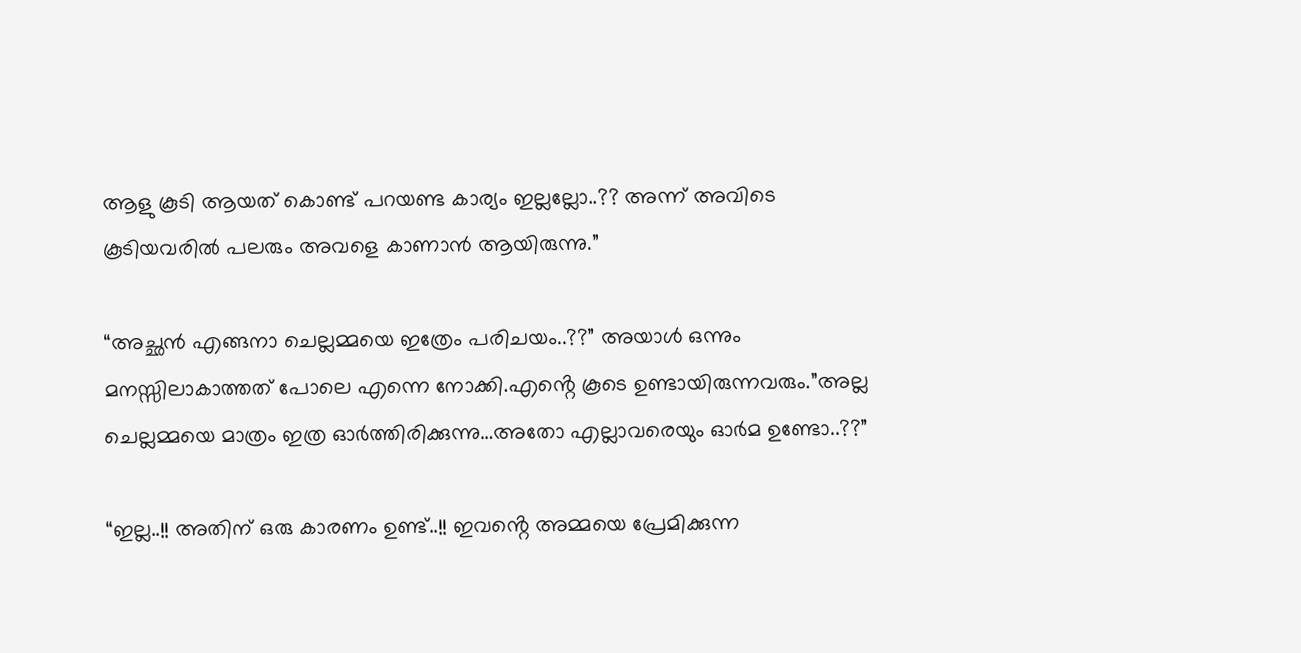ആളു കൂടി ആയത് കൊണ്ട് പറയണ്ട കാര്യം ഇല്ലല്ലോ..?? അന്ന് അവിടെ കൂടിയവരിൽ പലരും അവളെ കാണാൻ ആയിരുന്നു.”

“അച്ഛൻ എങ്ങനാ ചെല്ലമ്മയെ ഇത്രേം പരിചയം..??” അയാൾ ഒന്നും മനസ്സിലാകാത്തത് പോലെ എന്നെ നോക്കി.എൻ്റെ കൂടെ ഉണ്ടായിരുന്നവരും.”അല്ല ചെല്ലമ്മയെ മാത്രം ഇത്ര ഓർത്തിരിക്കുന്നു…അതോ എല്ലാവരെയും ഓർമ ഉണ്ടോ..??”

“ഇല്ല..!! അതിന് ഒരു കാരണം ഉണ്ട്..!! ഇവൻ്റെ അമ്മയെ പ്രേമിക്കുന്ന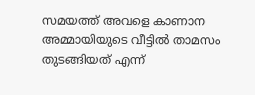സമയത്ത് അവളെ കാണാന അമ്മായിയുടെ വീട്ടിൽ താമസം തുടങ്ങിയത് എന്ന്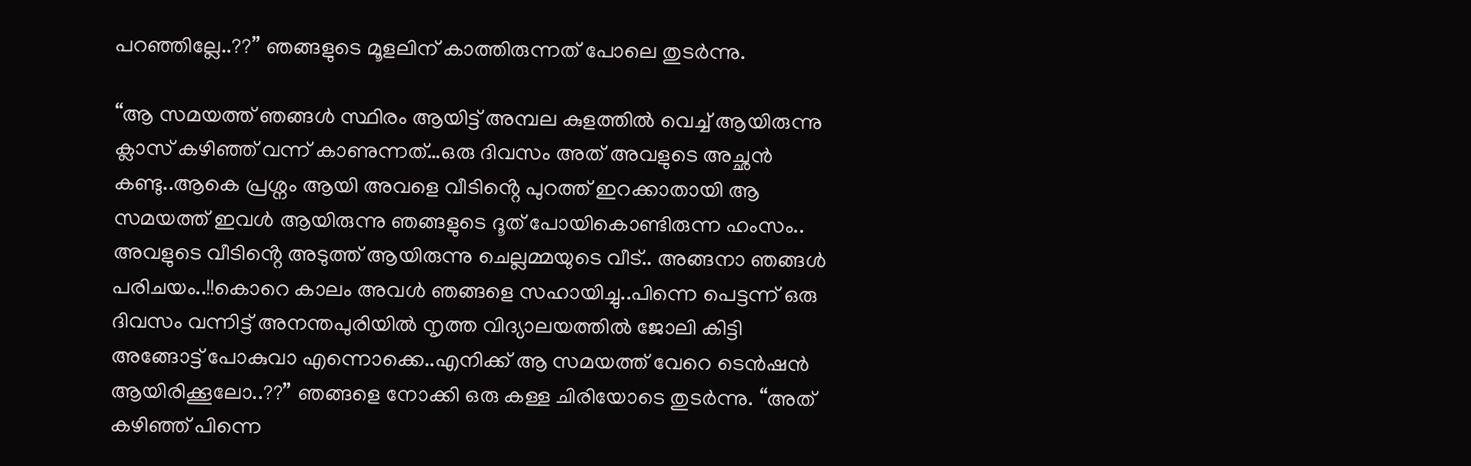പറഞ്ഞില്ലേ..??” ഞങ്ങളുടെ മൂളലിന് കാത്തിരുന്നത് പോലെ തുടർന്നു.

“ആ സമയത്ത് ഞങ്ങൾ സ്ഥിരം ആയിട്ട് അമ്പല കുളത്തിൽ വെച്ച് ആയിരുന്നു ക്ലാസ് കഴിഞ്ഞ് വന്ന് കാണുന്നത്…ഒരു ദിവസം അത് അവളുടെ അച്ഛൻ കണ്ടു..ആകെ പ്രശ്നം ആയി അവളെ വീടിൻ്റെ പുറത്ത് ഇറക്കാതായി ആ സമയത്ത് ഇവൾ ആയിരുന്നു ഞങ്ങളുടെ ദൂത് പോയികൊണ്ടിരുന്ന ഹംസം.. അവളുടെ വീടിൻ്റെ അടുത്ത് ആയിരുന്നു ചെല്ലമ്മയുടെ വീട്.. അങ്ങനാ ഞങ്ങൾ പരിചയം..!!കൊറെ കാലം അവൾ ഞങ്ങളെ സഹായിച്ചു..പിന്നെ പെട്ടന്ന് ഒരു ദിവസം വന്നിട്ട് അനന്തപുരിയിൽ നൃത്ത വിദ്യാലയത്തിൽ ജോലി കിട്ടി അങ്ങോട്ട് പോകുവാ എന്നൊക്കെ..എനിക്ക് ആ സമയത്ത് വേറെ ടെൻഷൻ ആയിരിക്കൂലോ..??” ഞങ്ങളെ നോക്കി ഒരു കള്ള ചിരിയോടെ തുടർന്നു. “അത് കഴിഞ്ഞ് പിന്നെ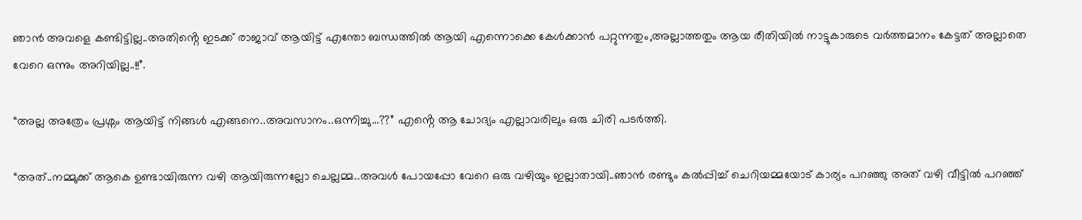ഞാൻ അവളെ കണ്ടിട്ടില്ല..അതിൻ്റെ ഇടക്ക് രാജാവ് ആയിട്ട് എന്തോ ബന്ധത്തിൽ ആയി എന്നൊക്കെ കേൾക്കാൻ പറ്റുന്നതും,അല്ലാത്തതും ആയ രീതിയിൽ നാട്ടുകാരുടെ വർത്തമാനം കേട്ടത് അല്ലാതെ വേറെ ഒന്നും അറിയില്ല..!!”.

“അല്ല അത്രേം പ്രശ്നം ആയിട്ട് നിങ്ങൾ എങ്ങനെ..അവസാനം..ഒന്നിച്ചു…??” എൻ്റെ ആ ചോദ്യം എല്ലാവരിലും ഒരു ചിരി പടർത്തി.

“അത്..നമ്മുക്ക് ആകെ ഉണ്ടായിരുന്ന വഴി ആയിരുന്നല്ലോ ചെല്ലമ്മ..അവൾ പോയപ്പോ വേറെ ഒരു വഴിയും ഇല്ലാതായി..ഞാൻ രണ്ടും കൽപ്പിച്ച് ചെറിയമ്മയോട് കാര്യം പറഞ്ഞു അത് വഴി വീട്ടിൽ പറഞ്ഞ്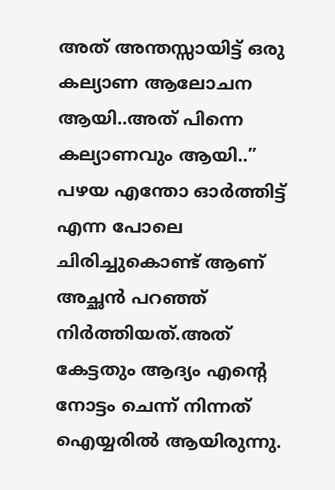അത് അന്തസ്സായിട്ട് ഒരു കല്യാണ ആലോചന ആയി..അത് പിന്നെ കല്യാണവും ആയി..” പഴയ എന്തോ ഓർത്തിട്ട് എന്ന പോലെ ചിരിച്ചുകൊണ്ട് ആണ് അച്ഛൻ പറഞ്ഞ് നിർത്തിയത്.അത് കേട്ടതും ആദ്യം എൻ്റെ നോട്ടം ചെന്ന് നിന്നത് ഐയ്യരിൽ ആയിരുന്നു.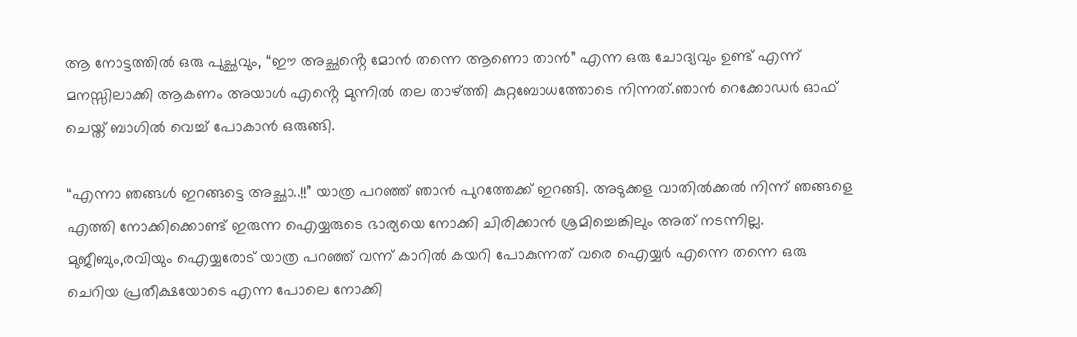ആ നോട്ടത്തിൽ ഒരു പുച്ഛവും, “ഈ അച്ഛൻ്റെ മോൻ തന്നെ ആണൊ താൻ” എന്ന ഒരു ചോദ്യവും ഉണ്ട് എന്ന് മനസ്സിലാക്കി ആകണം അയാൾ എൻ്റെ മുന്നിൽ തല താഴ്ത്തി കുറ്റബോധത്തോടെ നിന്നത്.ഞാൻ റെക്കോഡർ ഓഫ് ചെയ്ത് ബാഗിൽ വെച്ച് പോകാൻ ഒരുങ്ങി.

“എന്നാ ഞങ്ങൾ ഇറങ്ങട്ടെ അച്ഛാ..!!” യാത്ര പറഞ്ഞ് ഞാൻ പുറത്തേക്ക് ഇറങ്ങി. അടുക്കള വാതിൽക്കൽ നിന്ന് ഞങ്ങളെ എത്തി നോക്കിക്കൊണ്ട് ഇരുന്ന ഐയ്യരുടെ ഭാര്യയെ നോക്കി ചിരിക്കാൻ ശ്രമിച്ചെങ്കിലും അത് നടന്നില്ല. മുജീബും,രവിയും ഐയ്യരോട് യാത്ര പറഞ്ഞ് വന്ന് കാറിൽ കയറി പോകുന്നത് വരെ ഐയ്യർ എന്നെ തന്നെ ഒരു ചെറിയ പ്രതീക്ഷയോടെ എന്ന പോലെ നോക്കി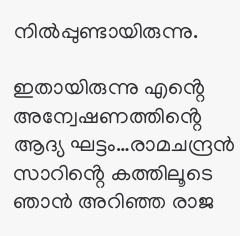നിൽപ്പുണ്ടായിരുന്നു.

ഇതായിരുന്നു എൻ്റെ അന്വേഷണത്തിൻ്റെ ആദ്യ ഘട്ടം…രാമചന്ദ്രൻ സാറിൻ്റെ കത്തിലൂടെ ഞാൻ അറിഞ്ഞ രാജ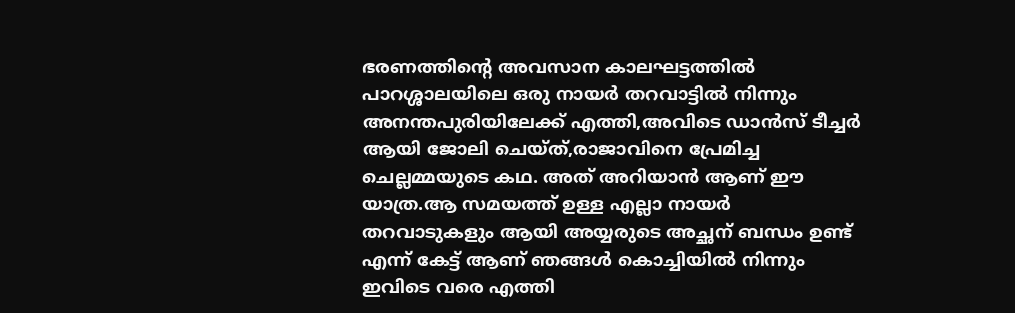ഭരണത്തിൻ്റെ അവസാന കാലഘട്ടത്തിൽ പാറശ്ശാലയിലെ ഒരു നായർ തറവാട്ടിൽ നിന്നും അനന്തപുരിയിലേക്ക് എത്തി,അവിടെ ഡാൻസ് ടീച്ചർ ആയി ജോലി ചെയ്ത്,രാജാവിനെ പ്രേമിച്ച ചെല്ലമ്മയുടെ കഥ. അത് അറിയാൻ ആണ് ഈ യാത്ര.ആ സമയത്ത് ഉള്ള എല്ലാ നായർ തറവാടുകളും ആയി അയ്യരുടെ അച്ഛന് ബന്ധം ഉണ്ട് എന്ന് കേട്ട് ആണ് ഞങ്ങൾ കൊച്ചിയിൽ നിന്നും ഇവിടെ വരെ എത്തി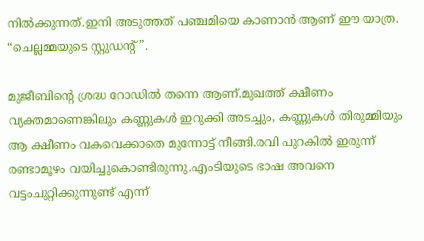നിൽക്കുന്നത്.ഇനി അടുത്തത് പഞ്ചമിയെ കാണാൻ ആണ് ഈ യാത്ര. “ചെല്ലമ്മയുടെ സ്റ്റുഡൻ്റ്”.

മുജീബിൻ്റെ ശ്രദ്ധ റോഡിൽ തന്നെ ആണ്.മുഖത്ത് ക്ഷീണം വ്യക്തമാണെങ്കിലും കണ്ണുകൾ ഇറുക്കി അടച്ചും, കണ്ണുകൾ തിരുമ്മിയും ആ ക്ഷീണം വകവെക്കാതെ മുന്നോട്ട് നീങ്ങി.രവി പുറകിൽ ഇരുന്ന് രണ്ടാമൂഴം വയിച്ചുകൊണ്ടിരുന്നു.എംടിയുടെ ഭാഷ അവനെ വട്ടംചുറ്റിക്കുന്നുണ്ട് എന്ന്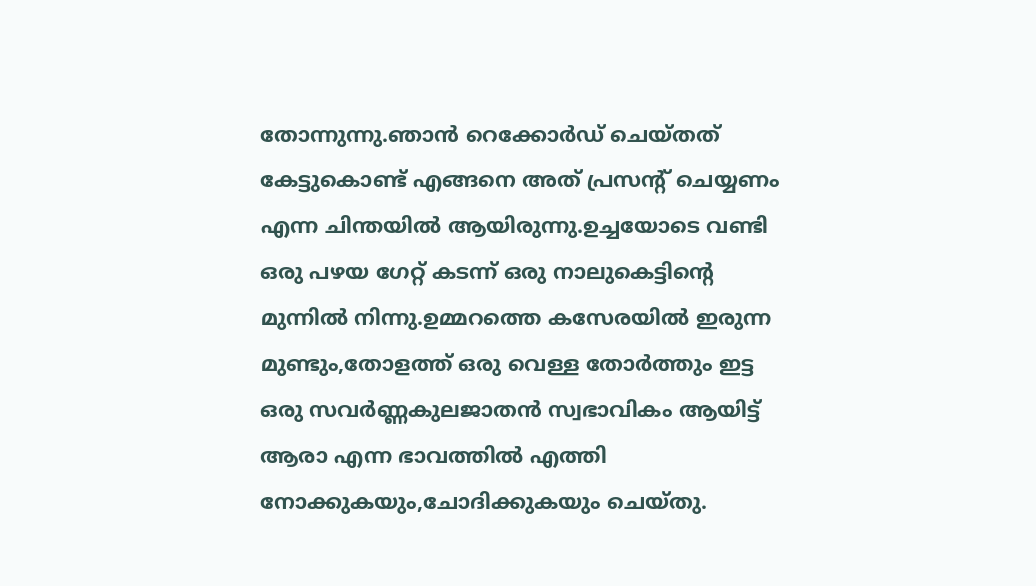തോന്നുന്നു.ഞാൻ റെക്കോർഡ് ചെയ്തത് കേട്ടുകൊണ്ട് എങ്ങനെ അത് പ്രസൻ്റ് ചെയ്യണം എന്ന ചിന്തയിൽ ആയിരുന്നു.ഉച്ചയോടെ വണ്ടി ഒരു പഴയ ഗേറ്റ് കടന്ന് ഒരു നാലുകെട്ടിൻ്റെ മുന്നിൽ നിന്നു.ഉമ്മറത്തെ കസേരയിൽ ഇരുന്ന മുണ്ടും,തോളത്ത് ഒരു വെള്ള തോർത്തും ഇട്ട ഒരു സവർണ്ണകുലജാതൻ സ്വഭാവികം ആയിട്ട് ആരാ എന്ന ഭാവത്തിൽ എത്തി നോക്കുകയും,ചോദിക്കുകയും ചെയ്തു.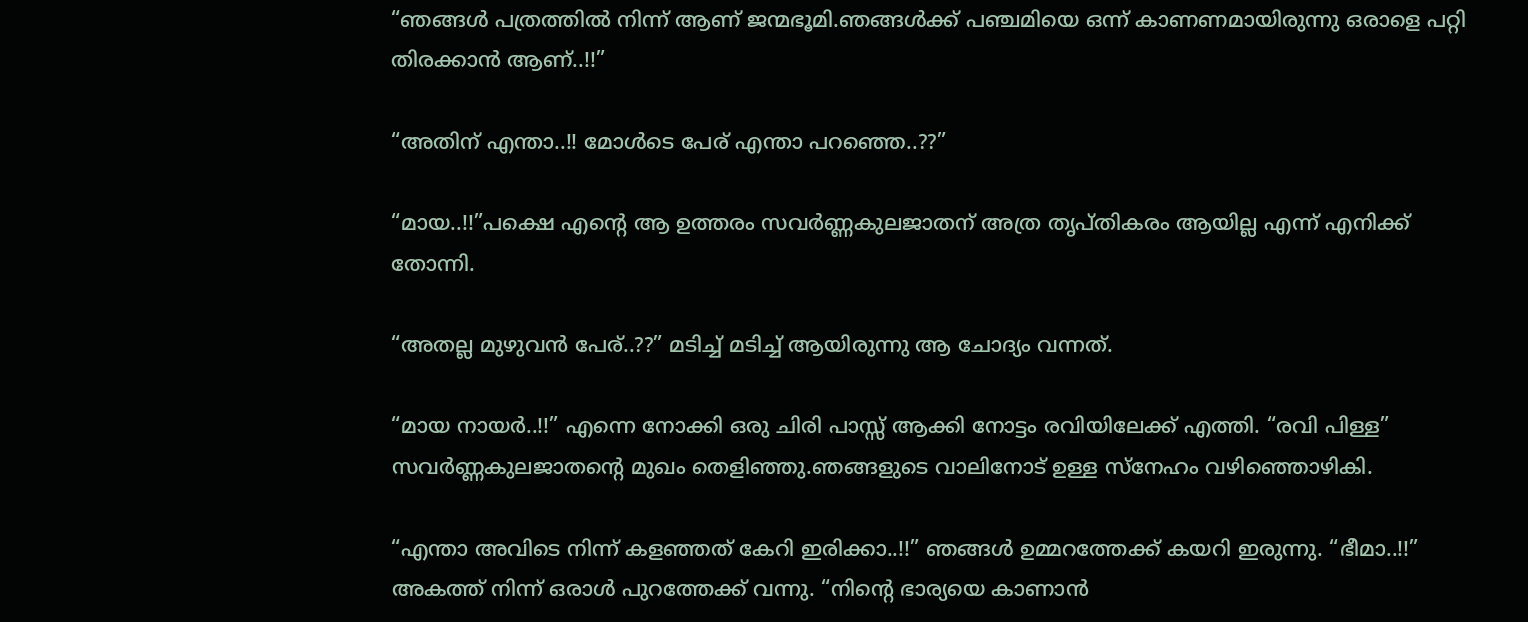“ഞങ്ങൾ പത്രത്തിൽ നിന്ന് ആണ് ജന്മഭൂമി.ഞങ്ങൾക്ക് പഞ്ചമിയെ ഒന്ന് കാണണമായിരുന്നു ഒരാളെ പറ്റി തിരക്കാൻ ആണ്..!!”

“അതിന് എന്താ..!! മോൾടെ പേര് എന്താ പറഞ്ഞെ..??”

“മായ..!!”പക്ഷെ എൻ്റെ ആ ഉത്തരം സവർണ്ണകുലജാതന് അത്ര തൃപ്തികരം ആയില്ല എന്ന് എനിക്ക് തോന്നി.

“അതല്ല മുഴുവൻ പേര്..??” മടിച്ച് മടിച്ച് ആയിരുന്നു ആ ചോദ്യം വന്നത്.

“മായ നായർ..!!” എന്നെ നോക്കി ഒരു ചിരി പാസ്സ് ആക്കി നോട്ടം രവിയിലേക്ക് എത്തി. “രവി പിള്ള” സവർണ്ണകുലജാതൻ്റെ മുഖം തെളിഞ്ഞു.ഞങ്ങളുടെ വാലിനോട് ഉള്ള സ്നേഹം വഴിഞ്ഞൊഴികി.

“എന്താ അവിടെ നിന്ന് കളഞ്ഞത് കേറി ഇരിക്കാ..!!” ഞങ്ങൾ ഉമ്മറത്തേക്ക് കയറി ഇരുന്നു. “ഭീമാ..!!” അകത്ത് നിന്ന് ഒരാൾ പുറത്തേക്ക് വന്നു. “നിൻ്റെ ഭാര്യയെ കാണാൻ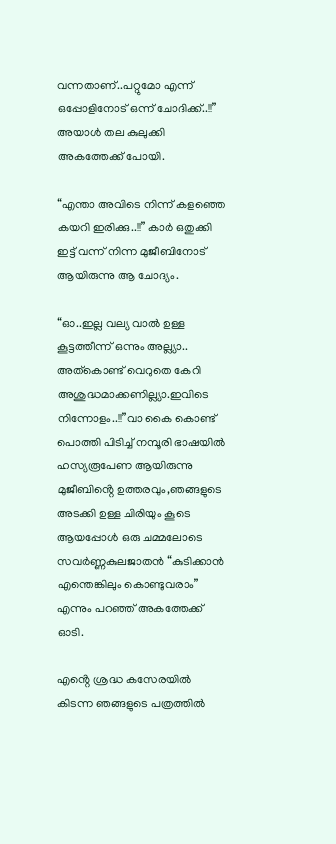വന്നതാണ്..പറ്റുമോ എന്ന് ഒപ്പോളിനോട് ഒന്ന് ചോദിക്ക്..!!” അയാൾ തല കുലുക്കി അകത്തേക്ക് പോയി.

“എന്താ അവിടെ നിന്ന് കളഞ്ഞെ കയറി ഇരിക്കു..!!” കാർ ഒതുക്കി ഇട്ട് വന്ന് നിന്ന മുജീബിനോട് ആയിരുന്നു ആ ചോദ്യം.

“ഓ..ഇല്ല വല്യ വാൽ ഉള്ള കൂട്ടത്തീന്ന് ഒന്നും അല്ല്യാ.. അത്കൊണ്ട് വെറുതെ കേറി അശുദ്ധമാക്കണില്ല്യാ.ഇവിടെ നിന്നോളം..!!”വാ കൈ കൊണ്ട് പൊത്തി പിടിച്ച് നമ്പൂരി ഭാഷയിൽ ഹസ്യരൂപേണ ആയിരുന്നു മുജീബിൻ്റെ ഉത്തരവും,ഞങ്ങളുടെ അടക്കി ഉള്ള ചിരിയും കൂടെ ആയപ്പോൾ ഒരു ചമ്മലോടെ സവർണ്ണകുലജാതൻ “കുടിക്കാൻ എന്തെങ്കിലും കൊണ്ടുവരാം” എന്നും പറഞ്ഞ് അകത്തേക്ക് ഓടി.

എൻ്റെ ശ്രദ്ധ കസേരയിൽ കിടന്ന ഞങ്ങളുടെ പത്രത്തിൽ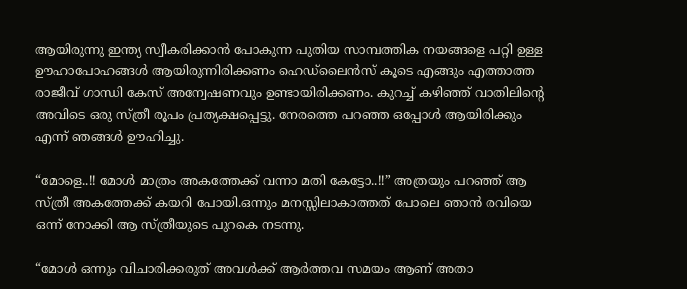ആയിരുന്നു ഇന്ത്യ സ്വീകരിക്കാൻ പോകുന്ന പുതിയ സാമ്പത്തിക നയങ്ങളെ പറ്റി ഉള്ള ഊഹാപോഹങ്ങൾ ആയിരുന്നിരിക്കണം ഹെഡ്‌ലൈൻസ് കൂടെ എങ്ങും എത്താത്ത രാജീവ് ഗാന്ധി കേസ് അന്വേഷണവും ഉണ്ടായിരിക്കണം. കുറച്ച് കഴിഞ്ഞ് വാതിലിൻ്റെ അവിടെ ഒരു സ്ത്രീ രൂപം പ്രത്യക്ഷപ്പെട്ടു. നേരത്തെ പറഞ്ഞ ഒപ്പോൾ ആയിരിക്കും എന്ന് ഞങ്ങൾ ഊഹിച്ചു.

“മോളെ..!! മോൾ മാത്രം അകത്തേക്ക് വന്നാ മതി കേട്ടോ..!!” അത്രയും പറഞ്ഞ് ആ സ്ത്രീ അകത്തേക്ക് കയറി പോയി.ഒന്നും മനസ്സിലാകാത്തത് പോലെ ഞാൻ രവിയെ ഒന്ന് നോക്കി ആ സ്ത്രീയുടെ പുറകെ നടന്നു.

“മോൾ ഒന്നും വിചാരിക്കരുത് അവൾക്ക് ആർത്തവ സമയം ആണ് അതാ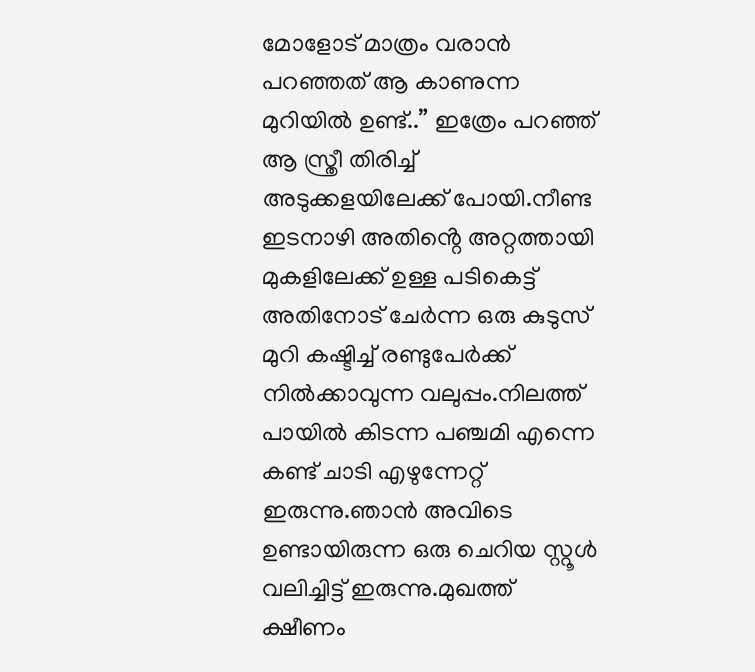മോളോട് മാത്രം വരാൻ പറഞ്ഞത് ആ കാണുന്ന മുറിയിൽ ഉണ്ട്..” ഇത്രേം പറഞ്ഞ് ആ സ്ത്രീ തിരിച്ച് അടുക്കളയിലേക്ക് പോയി.നീണ്ട ഇടനാഴി അതിൻ്റെ അറ്റത്തായി മുകളിലേക്ക് ഉള്ള പടികെട്ട് അതിനോട് ചേർന്ന ഒരു കുടുസ് മുറി കഷ്ടിച്ച് രണ്ടുപേർക്ക് നിൽക്കാവുന്ന വലുപ്പം.നിലത്ത് പായിൽ കിടന്ന പഞ്ചമി എന്നെ കണ്ട് ചാടി എഴുന്നേറ്റ് ഇരുന്നു.ഞാൻ അവിടെ ഉണ്ടായിരുന്ന ഒരു ചെറിയ സ്റ്റൂൾ വലിച്ചിട്ട് ഇരുന്നു.മുഖത്ത് ക്ഷീണം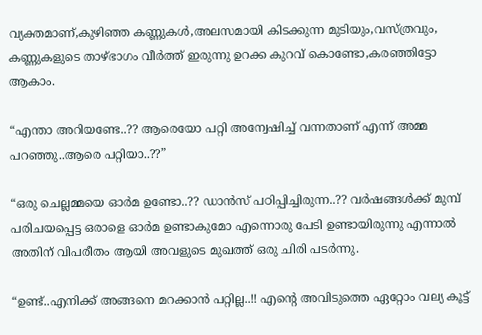വ്യക്തമാണ്,കുഴിഞ്ഞ കണ്ണുകൾ,അലസമായി കിടക്കുന്ന മുടിയും,വസ്ത്രവും, കണ്ണുകളുടെ താഴ്ഭാഗം വീർത്ത് ഇരുന്നു ഉറക്ക കുറവ് കൊണ്ടോ,കരഞ്ഞിട്ടോ ആകാം.

“എന്താ അറിയണ്ടേ..?? ആരെയോ പറ്റി അന്വേഷിച്ച് വന്നതാണ് എന്ന് അമ്മ പറഞ്ഞു..ആരെ പറ്റിയാ..??”

“ഒരു ചെല്ലമ്മയെ ഓർമ ഉണ്ടോ..?? ഡാൻസ് പഠിപ്പിച്ചിരുന്ന..?? വർഷങ്ങൾക്ക് മുമ്പ് പരിചയപ്പെട്ട ഒരാളെ ഓർമ ഉണ്ടാകുമോ എന്നൊരു പേടി ഉണ്ടായിരുന്നു എന്നാൽ അതിന് വിപരീതം ആയി അവളുടെ മുഖത്ത് ഒരു ചിരി പടർന്നു.

“ഉണ്ട്..എനിക്ക് അങ്ങനെ മറക്കാൻ പറ്റില്ല..!! എൻ്റെ അവിടുത്തെ ഏറ്റോം വല്യ കൂട്ട്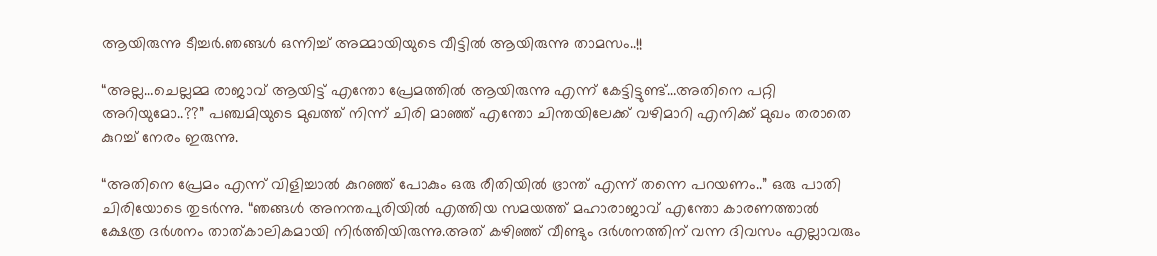ആയിരുന്നു ടീച്ചർ.ഞങ്ങൾ ഒന്നിച്ച് അമ്മായിയുടെ വീട്ടിൽ ആയിരുന്നു താമസം..!!

“അല്ല…ചെല്ലമ്മ രാജാവ് ആയിട്ട് എന്തോ പ്രേമത്തിൽ ആയിരുന്നു എന്ന് കേട്ടിട്ടുണ്ട്…അതിനെ പറ്റി അറിയുമോ..??” പഞ്ചമിയുടെ മുഖത്ത് നിന്ന് ചിരി മാഞ്ഞ് എന്തോ ചിന്തയിലേക്ക് വഴിമാറി എനിക്ക് മുഖം തരാതെ കുറച്ച് നേരം ഇരുന്നു.

“അതിനെ പ്രേമം എന്ന് വിളിച്ചാൽ കുറഞ്ഞ് പോകും ഒരു രീതിയിൽ ഭ്രാന്ത് എന്ന് തന്നെ പറയണം..” ഒരു പാതി ചിരിയോടെ തുടർന്നു. “ഞങ്ങൾ അനന്തപുരിയിൽ എത്തിയ സമയത്ത് മഹാരാജാവ് എന്തോ കാരണത്താൽ ക്ഷേത്ര ദർശനം താത്കാലികമായി നിർത്തിയിരുന്നു.അത് കഴിഞ്ഞ് വീണ്ടും ദർശനത്തിന് വന്ന ദിവസം എല്ലാവരും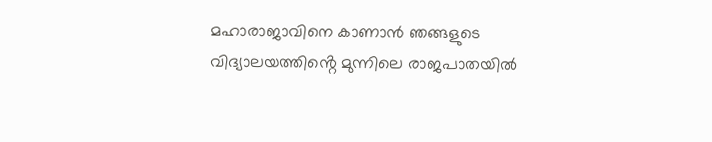മഹാരാജാവിനെ കാണാൻ ഞങ്ങളുടെ വിദ്യാലയത്തിൻ്റെ മുന്നിലെ രാജപാതയിൽ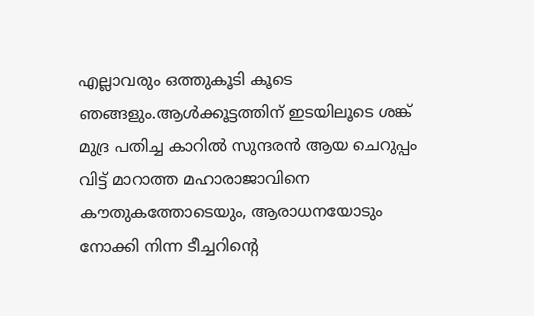എല്ലാവരും ഒത്തുകൂടി കൂടെ ഞങ്ങളും.ആൾക്കൂട്ടത്തിന് ഇടയിലൂടെ ശങ്ക് മുദ്ര പതിച്ച കാറിൽ സുന്ദരൻ ആയ ചെറുപ്പം വിട്ട് മാറാത്ത മഹാരാജാവിനെ കൗതുകത്തോടെയും, ആരാധനയോടും നോക്കി നിന്ന ടീച്ചറിൻ്റെ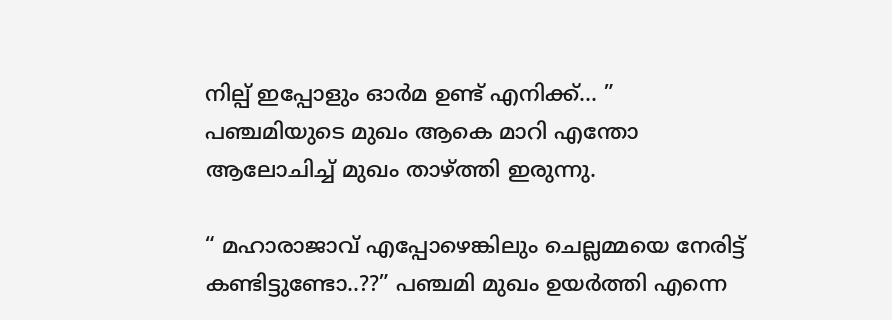നില്പ് ഇപ്പോളും ഓർമ ഉണ്ട് എനിക്ക്… ” പഞ്ചമിയുടെ മുഖം ആകെ മാറി എന്തോ ആലോചിച്ച് മുഖം താഴ്ത്തി ഇരുന്നു.

“ മഹാരാജാവ് എപ്പോഴെങ്കിലും ചെല്ലമ്മയെ നേരിട്ട് കണ്ടിട്ടുണ്ടോ..??” പഞ്ചമി മുഖം ഉയർത്തി എന്നെ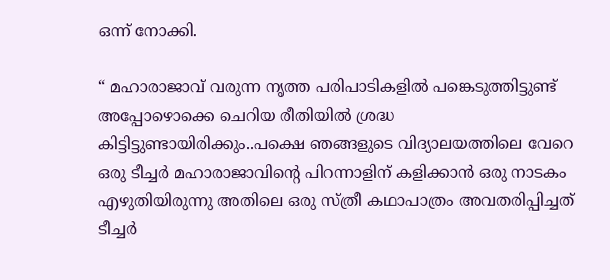ഒന്ന് നോക്കി.

“ മഹാരാജാവ് വരുന്ന നൃത്ത പരിപാടികളിൽ പങ്കെടുത്തിട്ടുണ്ട് അപ്പോഴൊക്കെ ചെറിയ രീതിയിൽ ശ്രദ്ധ കിട്ടിട്ടുണ്ടായിരിക്കും..പക്ഷെ ഞങ്ങളുടെ വിദ്യാലയത്തിലെ വേറെ ഒരു ടീച്ചർ മഹാരാജാവിൻ്റെ പിറന്നാളിന് കളിക്കാൻ ഒരു നാടകം എഴുതിയിരുന്നു അതിലെ ഒരു സ്ത്രീ കഥാപാത്രം അവതരിപ്പിച്ചത് ടീച്ചർ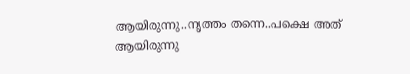ആയിരുന്നു..നൃത്തം തന്നെ..പക്ഷെ അത് ആയിരുന്നു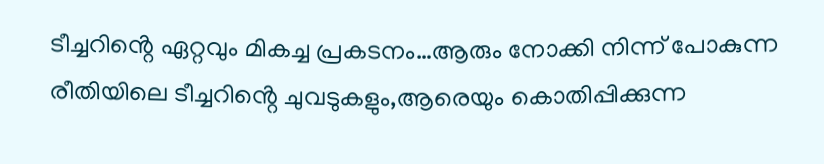ടീച്ചറിൻ്റെ ഏറ്റവും മികച്ച പ്രകടനം…ആരും നോക്കി നിന്ന് പോകുന്ന രീതിയിലെ ടീച്ചറിൻ്റെ ചുവടുകളും,ആരെയും കൊതിപ്പിക്കുന്ന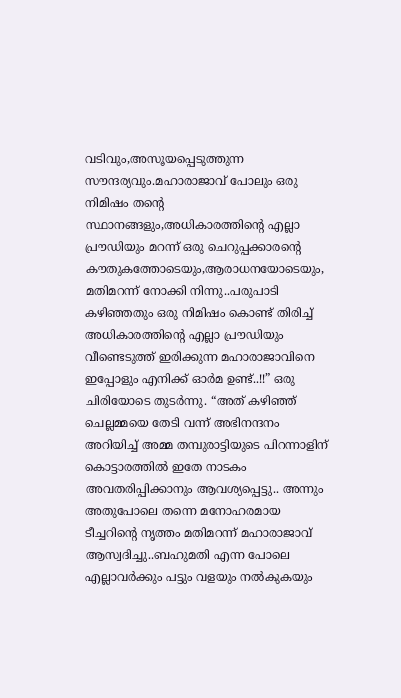വടിവും,അസൂയപ്പെടുത്തുന്ന സൗന്ദര്യവും.മഹാരാജാവ് പോലും ഒരു നിമിഷം തൻ്റെ സ്ഥാനങ്ങളും,അധികാരത്തിൻ്റെ എല്ലാ പ്രൗഡിയും മറന്ന് ഒരു ചെറുപ്പക്കാരൻ്റെ കൗതുകത്തോടെയും,ആരാധനയോടെയും, മതിമറന്ന് നോക്കി നിന്നു..പരുപാടി കഴിഞ്ഞതും ഒരു നിമിഷം കൊണ്ട് തിരിച്ച് അധികാരത്തിൻ്റെ എല്ലാ പ്രൗഡിയും വീണ്ടെടുത്ത് ഇരിക്കുന്ന മഹാരാജാവിനെ ഇപ്പോളും എനിക്ക് ഓർമ ഉണ്ട്..!!” ഒരു ചിരിയോടെ തുടർന്നു. “അത് കഴിഞ്ഞ് ചെല്ലമ്മയെ തേടി വന്ന് അഭിനന്ദനം അറിയിച്ച് അമ്മ തമ്പുരാട്ടിയുടെ പിറന്നാളിന് കൊട്ടാരത്തിൽ ഇതേ നാടകം അവതരിപ്പിക്കാനും ആവശ്യപ്പെട്ടു.. അന്നും അതുപോലെ തന്നെ മനോഹരമായ ടീച്ചറിൻ്റെ നൃത്തം മതിമറന്ന് മഹാരാജാവ് ആസ്വദിച്ചു..ബഹുമതി എന്ന പോലെ എല്ലാവർക്കും പട്ടും വളയും നൽകുകയും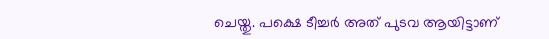ചെയ്തു. പക്ഷെ ടീച്ചർ അത് പുടവ ആയിട്ടാണ്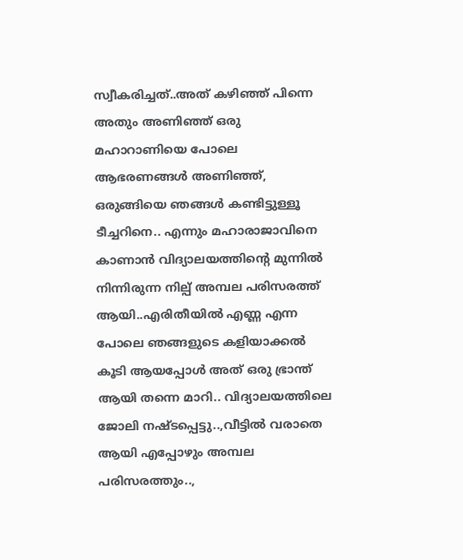സ്വീകരിച്ചത്..അത് കഴിഞ്ഞ് പിന്നെ അതും അണിഞ്ഞ് ഒരു മഹാറാണിയെ പോലെ ആഭരണങ്ങൾ അണിഞ്ഞ്, ഒരുങ്ങിയെ ഞങ്ങൾ കണ്ടിട്ടുള്ളൂ ടീച്ചറിനെ.. എന്നും മഹാരാജാവിനെ കാണാൻ വിദ്യാലയത്തിൻ്റെ മുന്നിൽ നിന്നിരുന്ന നില്പ് അമ്പല പരിസരത്ത് ആയി..എരിതീയിൽ എണ്ണ എന്ന പോലെ ഞങ്ങളുടെ കളിയാക്കൽ കൂടി ആയപ്പോൾ അത് ഒരു ഭ്രാന്ത് ആയി തന്നെ മാറി.. വിദ്യാലയത്തിലെ ജോലി നഷ്ടപ്പെട്ടു..,വീട്ടിൽ വരാതെ ആയി എപ്പോഴും അമ്പല പരിസരത്തും..,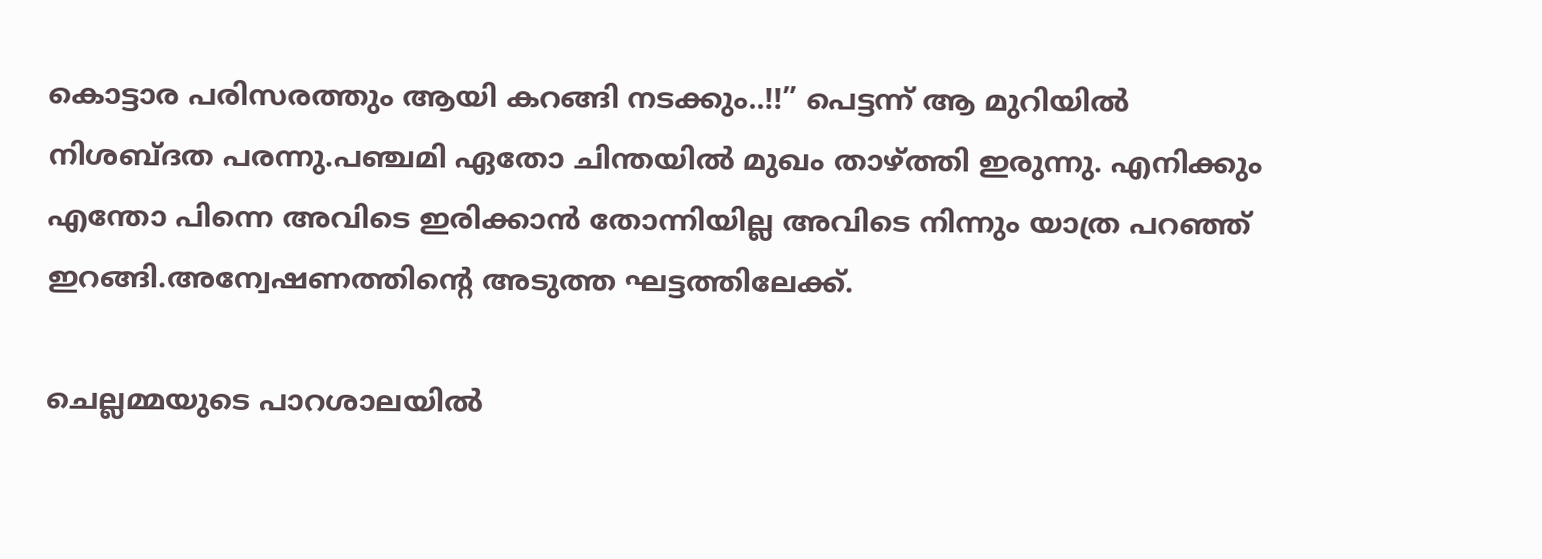കൊട്ടാര പരിസരത്തും ആയി കറങ്ങി നടക്കും..!!” പെട്ടന്ന് ആ മുറിയിൽ നിശബ്ദത പരന്നു.പഞ്ചമി ഏതോ ചിന്തയിൽ മുഖം താഴ്ത്തി ഇരുന്നു. എനിക്കും എന്തോ പിന്നെ അവിടെ ഇരിക്കാൻ തോന്നിയില്ല അവിടെ നിന്നും യാത്ര പറഞ്ഞ് ഇറങ്ങി.അന്വേഷണത്തിൻ്റെ അടുത്ത ഘട്ടത്തിലേക്ക്.

ചെല്ലമ്മയുടെ പാറശാലയിൽ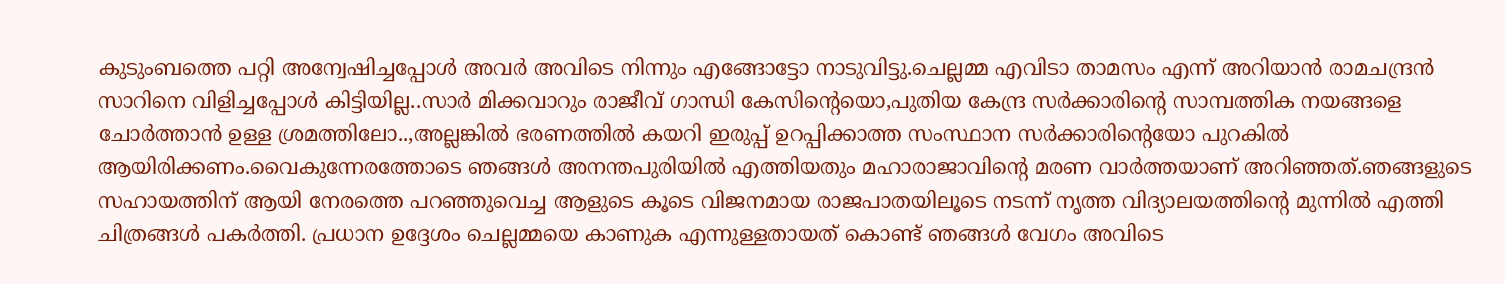കുടുംബത്തെ പറ്റി അന്വേഷിച്ചപ്പോൾ അവർ അവിടെ നിന്നും എങ്ങോട്ടോ നാടുവിട്ടു.ചെല്ലമ്മ എവിടാ താമസം എന്ന് അറിയാൻ രാമചന്ദ്രൻ സാറിനെ വിളിച്ചപ്പോൾ കിട്ടിയില്ല..സാർ മിക്കവാറും രാജീവ് ഗാന്ധി കേസിൻ്റെയൊ,പുതിയ കേന്ദ്ര സർക്കാരിൻ്റെ സാമ്പത്തിക നയങ്ങളെ ചോർത്താൻ ഉള്ള ശ്രമത്തിലോ..,അല്ലങ്കിൽ ഭരണത്തിൽ കയറി ഇരുപ്പ് ഉറപ്പിക്കാത്ത സംസ്ഥാന സർക്കാരിൻ്റെയോ പുറകിൽ ആയിരിക്കണം.വൈകുന്നേരത്തോടെ ഞങ്ങൾ അനന്തപുരിയിൽ എത്തിയതും മഹാരാജാവിൻ്റെ മരണ വാർത്തയാണ് അറിഞ്ഞത്.ഞങ്ങളുടെ സഹായത്തിന് ആയി നേരത്തെ പറഞ്ഞുവെച്ച ആളുടെ കൂടെ വിജനമായ രാജപാതയിലൂടെ നടന്ന് നൃത്ത വിദ്യാലയത്തിൻ്റെ മുന്നിൽ എത്തി ചിത്രങ്ങൾ പകർത്തി. പ്രധാന ഉദ്ദേശം ചെല്ലമ്മയെ കാണുക എന്നുള്ളതായത് കൊണ്ട് ഞങ്ങൾ വേഗം അവിടെ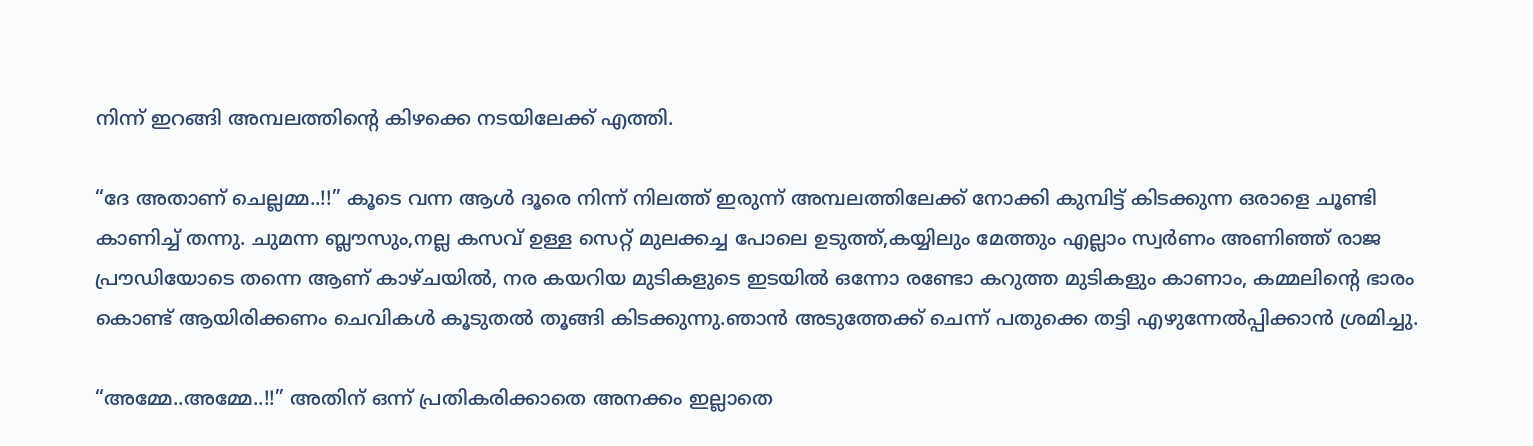നിന്ന് ഇറങ്ങി അമ്പലത്തിൻ്റെ കിഴക്കെ നടയിലേക്ക് എത്തി.

“ദേ അതാണ് ചെല്ലമ്മ..!!” കൂടെ വന്ന ആൾ ദൂരെ നിന്ന് നിലത്ത് ഇരുന്ന് അമ്പലത്തിലേക്ക് നോക്കി കുമ്പിട്ട് കിടക്കുന്ന ഒരാളെ ചൂണ്ടി കാണിച്ച് തന്നു. ചുമന്ന ബ്ലൗസും,നല്ല കസവ് ഉള്ള സെറ്റ് മുലക്കച്ച പോലെ ഉടുത്ത്,കയ്യിലും മേത്തും എല്ലാം സ്വർണം അണിഞ്ഞ് രാജ പ്രൗഡിയോടെ തന്നെ ആണ് കാഴ്ചയിൽ, നര കയറിയ മുടികളുടെ ഇടയിൽ ഒന്നോ രണ്ടോ കറുത്ത മുടികളും കാണാം, കമ്മലിൻ്റെ ഭാരം കൊണ്ട് ആയിരിക്കണം ചെവികൾ കൂടുതൽ തൂങ്ങി കിടക്കുന്നു.ഞാൻ അടുത്തേക്ക് ചെന്ന് പതുക്കെ തട്ടി എഴുന്നേൽപ്പിക്കാൻ ശ്രമിച്ചു.

“അമ്മേ..അമ്മേ..!!” അതിന് ഒന്ന് പ്രതികരിക്കാതെ അനക്കം ഇല്ലാതെ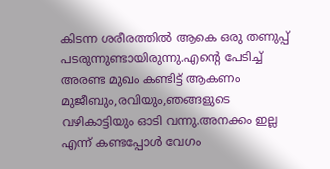കിടന്ന ശരീരത്തിൽ ആകെ ഒരു തണുപ്പ് പടരുന്നുണ്ടായിരുന്നു.എൻ്റെ പേടിച്ച് അരണ്ട മുഖം കണ്ടിട്ട് ആകണം മുജീബും,രവിയും,ഞങ്ങളുടെ വഴികാട്ടിയും ഓടി വന്നു.അനക്കം ഇല്ല എന്ന് കണ്ടപ്പോൾ വേഗം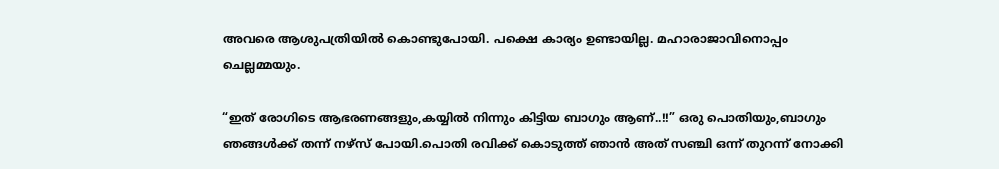അവരെ ആശുപത്രിയിൽ കൊണ്ടുപോയി. പക്ഷെ കാര്യം ഉണ്ടായില്ല. മഹാരാജാവിനൊപ്പം ചെല്ലമ്മയും.

“ഇത് രോഗിടെ ആഭരണങ്ങളും,കയ്യിൽ നിന്നും കിട്ടിയ ബാഗും ആണ്..!!” ഒരു പൊതിയും,ബാഗും ഞങ്ങൾക്ക് തന്ന് നഴ്സ് പോയി.പൊതി രവിക്ക് കൊടുത്ത് ഞാൻ അത് സഞ്ചി ഒന്ന് തുറന്ന് നോക്കി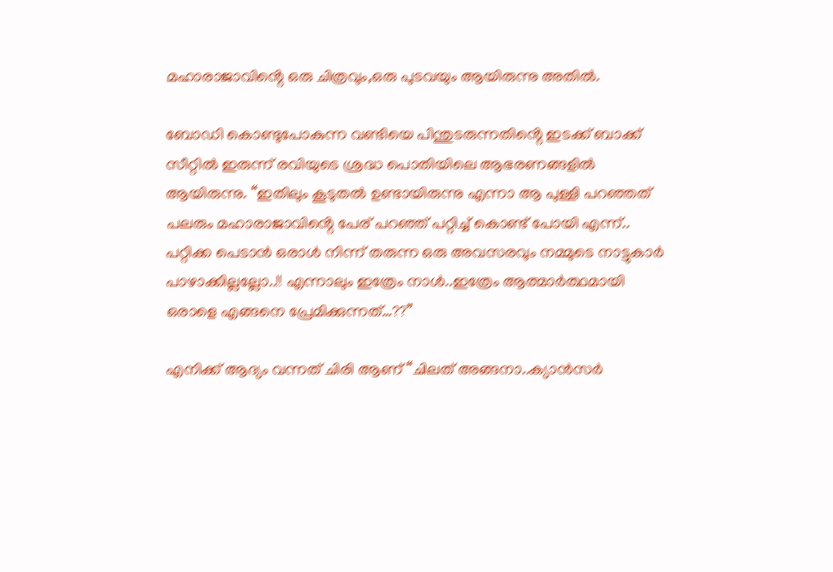മഹാരാജാവിൻ്റെ ഒരു ചിത്രവും,ഒരു പുടവയും ആയിരുന്നു അതിൽ.

ബോഡി കൊണ്ടുപോകുന്ന വണ്ടിയെ പിന്തുടരുന്നതിൻ്റെ ഇടക്ക് ബാക്ക് സീറ്റിൽ ഇരുന്ന് രവിയുടെ ശ്രദ്ധ പൊതിയിലെ ആഭരണങ്ങളിൽ ആയിരുന്നു. “ഇതിലും കൂടുതൽ ഉണ്ടായിരുന്നു എന്നാ ആ പുള്ളി പറഞ്ഞത് പലരും മഹാരാജാവിൻ്റെ പേര് പറഞ്ഞ് പറ്റിച്ച് കൊണ്ട് പോയി എന്ന്.. പറ്റിക്ക പെടാൻ ഒരാൾ നിന്ന് തരുന്ന ഒരു അവസരവും നമ്മുടെ നാട്ടുകാർ പാഴാക്കില്ലല്ലോ..!! എന്നാലും ഇത്രേം നാൾ..ഇത്രേം ആത്മാർത്ഥമായി ഒരാളെ എങ്ങനെ പ്രേമിക്കുന്നത്…??”

എനിക്ക് ആദ്യം വന്നത് ചിരി ആണ് “ചിലത് അങ്ങനാ..ക്യാൻസർ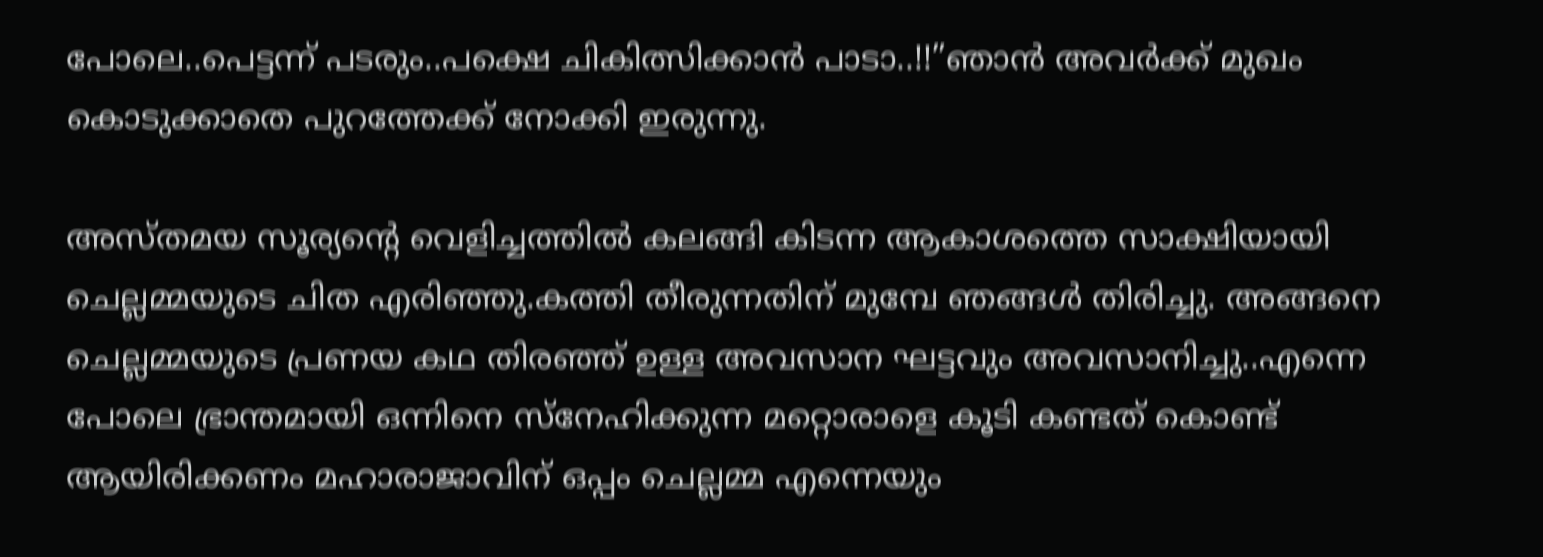പോലെ..പെട്ടന്ന് പടരും..പക്ഷെ ചികിത്സിക്കാൻ പാടാ..!!”ഞാൻ അവർക്ക് മുഖം കൊടുക്കാതെ പുറത്തേക്ക് നോക്കി ഇരുന്നു.

അസ്തമയ സൂര്യൻ്റെ വെളിച്ചത്തിൽ കലങ്ങി കിടന്ന ആകാശത്തെ സാക്ഷിയായി ചെല്ലമ്മയുടെ ചിത എരിഞ്ഞു.കത്തി തീരുന്നതിന് മുമ്പേ ഞങ്ങൾ തിരിച്ചു. അങ്ങനെ ചെല്ലമ്മയുടെ പ്രണയ കഥ തിരഞ്ഞ് ഉള്ള അവസാന ഘട്ടവും അവസാനിച്ചു..എന്നെ പോലെ ഭ്രാന്തമായി ഒന്നിനെ സ്നേഹിക്കുന്ന മറ്റൊരാളെ കൂടി കണ്ടത് കൊണ്ട് ആയിരിക്കണം മഹാരാജാവിന് ഒപ്പം ചെല്ലമ്മ എന്നെയും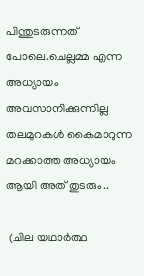പിന്തുടരുന്നത് പോലെ.ചെല്ലമ്മ എന്ന അധ്യായം അവസാനിക്കുന്നില്ല തലമുറകൾ കൈമാറുന്ന മറക്കാത്ത അധ്യായം ആയി അത് തുടരും..

 (ചില യഥാർത്ഥ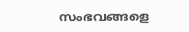സംഭവങ്ങളെ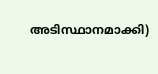അടിസ്ഥാനമാക്കി)